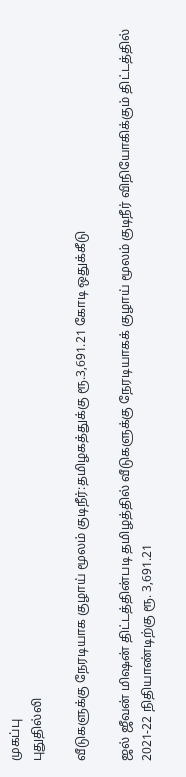முகப்பு
புதுதில்லி

வீடுகளுக்கு நேரடியாக குழாய் மூலம் குடிநீர்:தமிழகத்துக்கு ரூ.3,691.21 கோடி ஒதுக்கீடு

ஜல் ஜீவன் மிஷன் திட்டத்தின்படி தமிழத்தில் வீடுகளுக்கு நேரடியாகக் குழாய் மூலம் குடிநீர் விநியோகிக்கும் திட்டத்தில் 2021-22 நிதியாண்டிற்கு ரூ. 3,691.21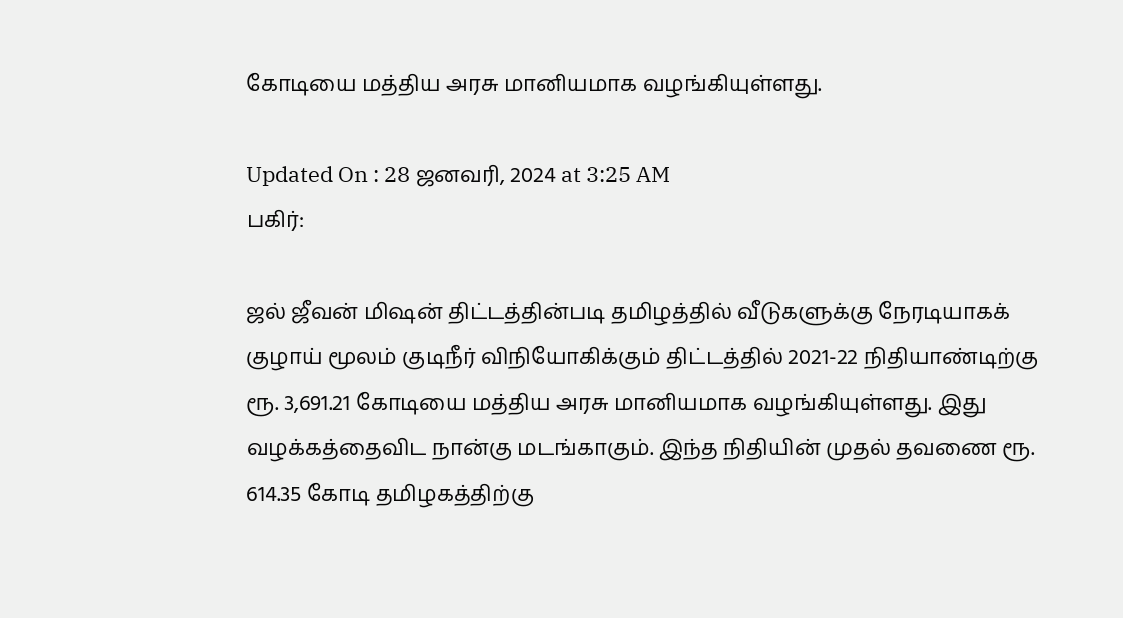கோடியை மத்திய அரசு மானியமாக வழங்கியுள்ளது.

Updated On : 28 ஜனவரி, 2024 at 3:25 AM
பகிர்:

ஜல் ஜீவன் மிஷன் திட்டத்தின்படி தமிழத்தில் வீடுகளுக்கு நேரடியாகக் குழாய் மூலம் குடிநீர் விநியோகிக்கும் திட்டத்தில் 2021-22 நிதியாண்டிற்கு ரூ. 3,691.21 கோடியை மத்திய அரசு மானியமாக வழங்கியுள்ளது. இது வழக்கத்தைவிட நான்கு மடங்காகும். இந்த நிதியின் முதல் தவணை ரூ. 614.35 கோடி தமிழகத்திற்கு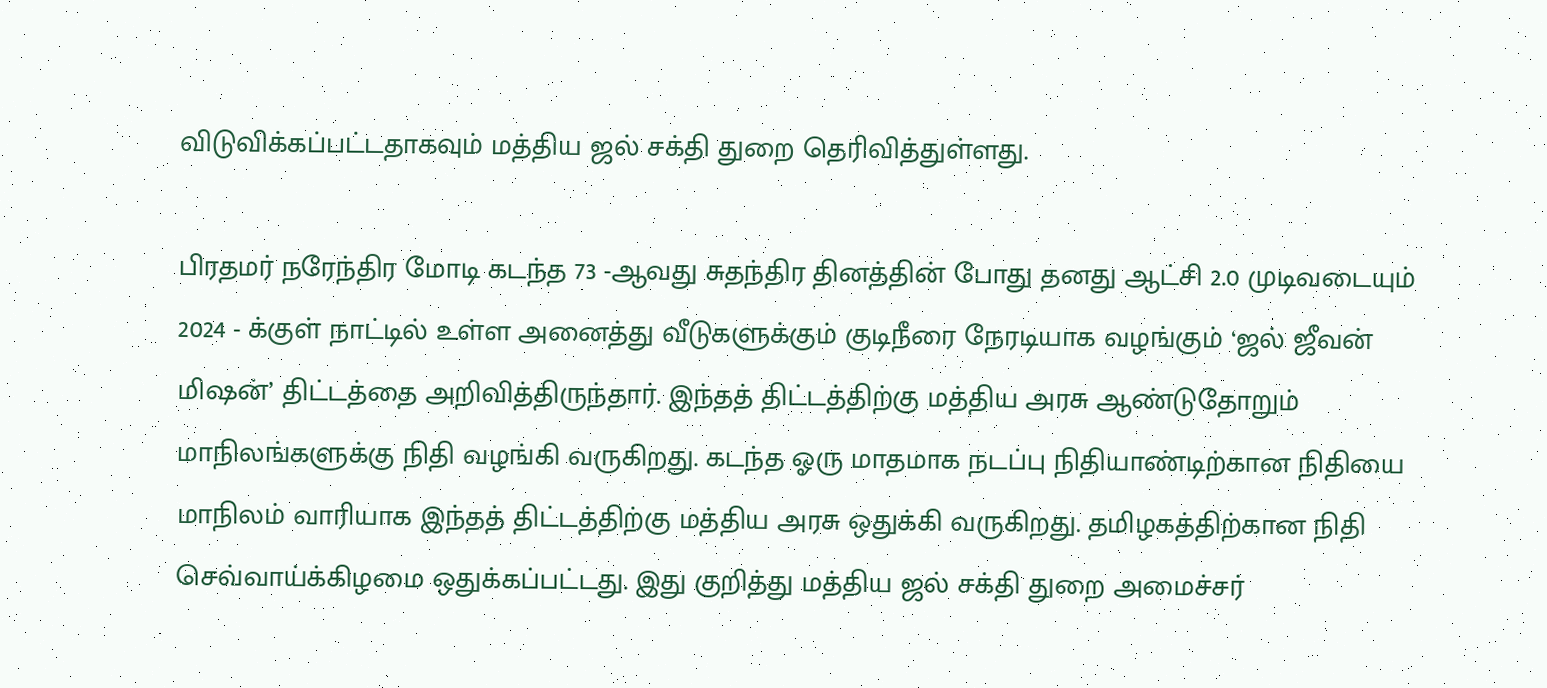விடுவிக்கப்பட்டதாகவும் மத்திய ஜல் சக்தி துறை தெரிவித்துள்ளது.

பிரதமர் நரேந்திர மோடி கடந்த 73 -ஆவது சுதந்திர தினத்தின் போது தனது ஆட்சி 2.0 முடிவடையும் 2024 - க்குள் நாட்டில் உள்ள அனைத்து வீடுகளுக்கும் குடிநீரை நேரடியாக வழங்கும் ‘ஜல் ஜீவன் மிஷன்’ திட்டத்தை அறிவித்திருந்தார். இந்தத் திட்டத்திற்கு மத்திய அரசு ஆண்டுதோறும் மாநிலங்களுக்கு நிதி வழங்கி வருகிறது. கடந்த ஓரு மாதமாக நடப்பு நிதியாண்டிற்கான நிதியை மாநிலம் வாரியாக இந்தத் திட்டத்திற்கு மத்திய அரசு ஒதுக்கி வருகிறது. தமிழகத்திற்கான நிதி செவ்வாய்க்கிழமை ஒதுக்கப்பட்டது. இது குறித்து மத்திய ஜல் சக்தி துறை அமைச்சர்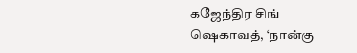கஜேந்திர சிங் ஷெகாவத், ‘நான்கு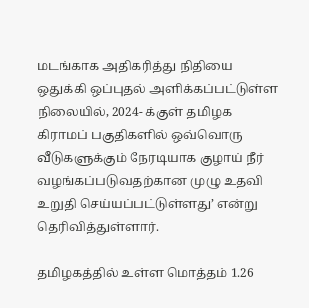மடங்காக அதிகரித்து நிதியை ஒதுக்கி ஒப்புதல் அளிக்கப்பட்டுள்ள நிலையில், 2024- க்குள் தமிழக கிராமப் பகுதிகளில் ஒவ்வொரு வீடுகளுக்கும் நேரடியாக குழாய் நீர் வழங்கப்படுவதற்கான முழு உதவி உறுதி செய்யப்பட்டுள்ளது’ என்று தெரிவித்துள்ளார்.

தமிழகத்தில் உள்ள மொத்தம் 1.26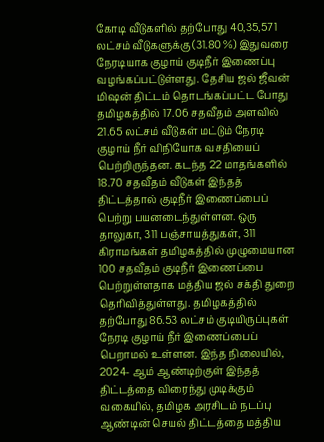கோடி வீடுகளில் தற்போது 40,35,571 லட்சம் வீடுகளுக்கு (31.80 %) இதுவரை நேரடியாக குழாய் குடிநீர் இணைப்பு வழங்கப்பட்டுள்ளது. தேசிய ஜல் ஜீவன் மிஷன் திட்டம் தொடங்கப்பட்ட போது தமிழகத்தில் 17.06 சதவீதம் அளவில் 21.65 லட்சம் வீடுகள் மட்டும் நேரடி குழாய் நீர் விநியோக வசதியைப் பெற்றிருந்தன. கடந்த 22 மாதங்களில் 18.70 சதவீதம் வீடுகள் இந்தத் திட்டத்தால் குடிநீர் இணைப்பைப் பெற்று பயனடைந்துள்ளன. ஒரு தாலுகா, 311 பஞ்சாயத்துகள், 311 கிராமங்கள் தமிழகத்தில் முழுமையான 100 சதவீதம் குடிநீர் இணைப்பை பெற்றுள்ளதாக மத்திய ஜல் சக்தி துறை தெரிவித்துள்ளது. தமிழகத்தில் தற்போது 86.53 லட்சம் குடியிருப்புகள் நேரடி குழாய் நீர் இணைப்பைப் பெறாமல் உள்ளன. இந்த நிலையில், 2024- ஆம் ஆண்டிற்குள் இந்தத் திட்டத்தை விரைந்து முடிக்கும் வகையில், தமிழக அரசிடம் நடப்பு ஆண்டின் செயல் திட்டத்தை மத்திய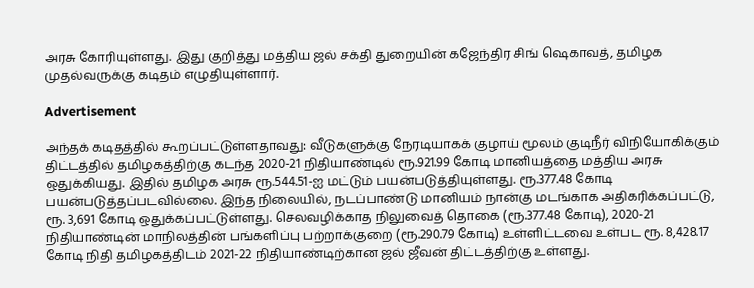அரசு கோரியுள்ளது. இது குறித்து மத்திய ஜல் சக்தி துறையின் கஜேந்திர சிங் ஷெகாவத், தமிழக முதல்வருக்கு கடிதம் எழுதியுள்ளார்.

Advertisement

அந்தக் கடிதத்தில் கூறப்பட்டுள்ளதாவது: வீடுகளுக்கு நேரடியாகக் குழாய் மூலம் குடிநீர் விநியோகிக்கும் திட்டத்தில் தமிழகத்திற்கு கடந்த 2020-21 நிதியாண்டில் ரூ.921.99 கோடி மானியத்தை மத்திய அரசு ஒதுக்கியது. இதில் தமிழக அரசு ரூ.544.51-ஐ மட்டும் பயன்படுத்தியுள்ளது. ரூ.377.48 கோடி பயன்படுத்தப்படவில்லை. இந்த நிலையில், நடப்பாண்டு மானியம் நான்கு மடங்காக அதிகரிக்கப்பட்டு, ரூ. 3,691 கோடி ஒதுக்கப்பட்டுள்ளது. செலவழிக்காத நிலுவைத் தொகை (ரூ.377.48 கோடி), 2020-21 நிதியாண்டின் மாநிலத்தின் பங்களிப்பு பற்றாக்குறை (ரூ.290.79 கோடி) உள்ளிட்டவை உள்பட ரூ. 8,428.17 கோடி நிதி தமிழகத்திடம் 2021-22 நிதியாண்டிற்கான ஜல் ஜீவன் திட்டத்திற்கு உள்ளது.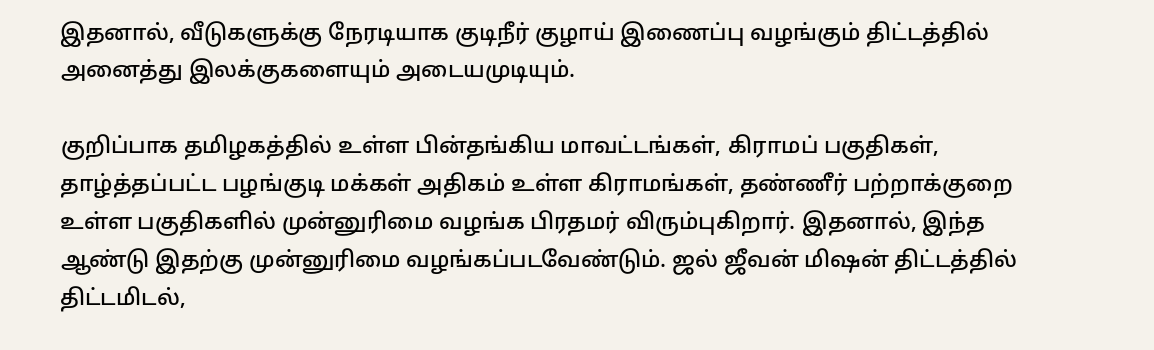இதனால், வீடுகளுக்கு நேரடியாக குடிநீர் குழாய் இணைப்பு வழங்கும் திட்டத்தில் அனைத்து இலக்குகளையும் அடையமுடியும்.

குறிப்பாக தமிழகத்தில் உள்ள பின்தங்கிய மாவட்டங்கள், கிராமப் பகுதிகள், தாழ்த்தப்பட்ட பழங்குடி மக்கள் அதிகம் உள்ள கிராமங்கள், தண்ணீர் பற்றாக்குறை உள்ள பகுதிகளில் முன்னுரிமை வழங்க பிரதமர் விரும்புகிறார். இதனால், இந்த ஆண்டு இதற்கு முன்னுரிமை வழங்கப்படவேண்டும். ஜல் ஜீவன் மிஷன் திட்டத்தில் திட்டமிடல்,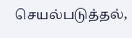செயல்படுத்தல்,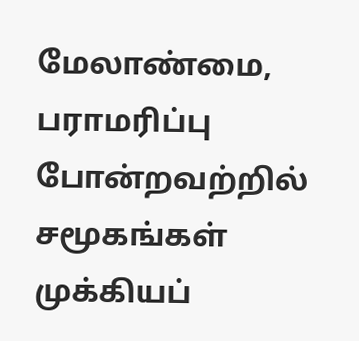மேலாண்மை, பராமரிப்பு போன்றவற்றில் சமூகங்கள் முக்கியப்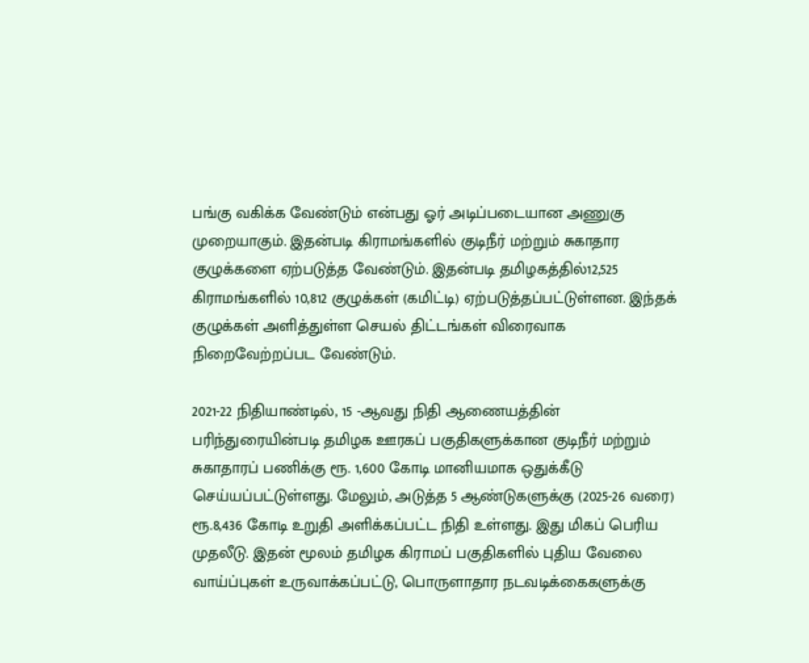பங்கு வகிக்க வேண்டும் என்பது ஓர் அடிப்படையான அணுகு முறையாகும். இதன்படி கிராமங்களில் குடிநீர் மற்றும் சுகாதார குழுக்களை ஏற்படுத்த வேண்டும். இதன்படி தமிழகத்தில்12,525 கிராமங்களில் 10,812 குழுக்கள் (கமிட்டி) ஏற்படுத்தப்பட்டுள்ளன. இந்தக் குழுக்கள் அளித்துள்ள செயல் திட்டங்கள் விரைவாக நிறைவேற்றப்பட வேண்டும்.

2021-22 நிதியாண்டில், 15 -ஆவது நிதி ஆணையத்தின் பரிந்துரையின்படி தமிழக ஊரகப் பகுதிகளுக்கான குடிநீர் மற்றும் சுகாதாரப் பணிக்கு ரூ. 1,600 கோடி மானியமாக ஒதுக்கீடு செய்யப்பட்டுள்ளது. மேலும், அடுத்த 5 ஆண்டுகளுக்கு (2025-26 வரை) ரூ.8,436 கோடி உறுதி அளிக்கப்பட்ட நிதி உள்ளது. இது மிகப் பெரிய முதலீடு. இதன் மூலம் தமிழக கிராமப் பகுதிகளில் புதிய வேலை வாய்ப்புகள் உருவாக்கப்பட்டு, பொருளாதார நடவடிக்கைகளுக்கு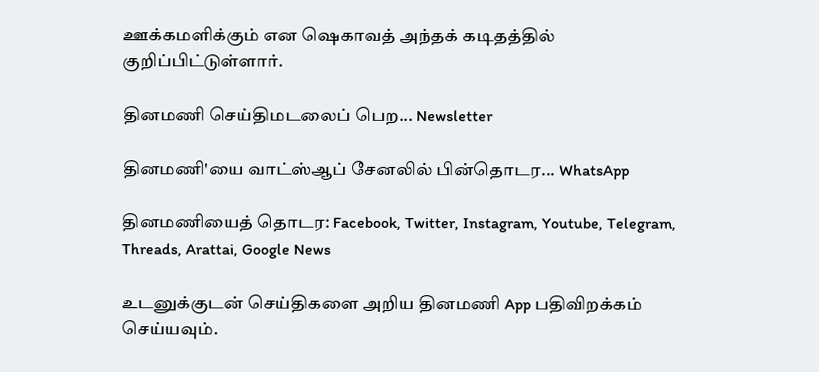ஊக்கமளிக்கும் என ஷெகாவத் அந்தக் கடிதத்தில் குறிப்பிட்டுள்ளார்.

தினமணி செய்திமடலைப் பெற... Newsletter

தினமணி'யை வாட்ஸ்ஆப் சேனலில் பின்தொடர... WhatsApp

தினமணியைத் தொடர: Facebook, Twitter, Instagram, Youtube, Telegram, Threads, Arattai, Google News

உடனுக்குடன் செய்திகளை அறிய தினமணி App பதிவிறக்கம் செய்யவும்.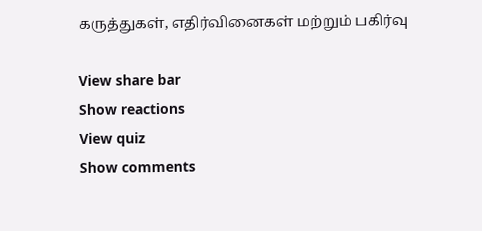கருத்துகள், எதிர்வினைகள் மற்றும் பகிர்வு

View share bar
Show reactions
View quiz
Show comments